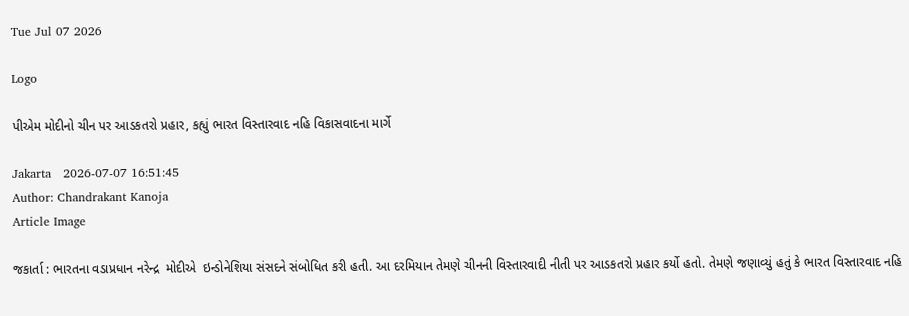Tue Jul 07 2026

Logo

પીએમ મોદીનો ચીન પર આડકતરો પ્રહાર, કહ્યું ભારત વિસ્તારવાદ નહિ વિકાસવાદના માર્ગે

Jakarta   2026-07-07 16:51:45
Author: Chandrakant Kanoja
Article Image

જકાર્તા : ભારતના વડાપ્રધાન નરેન્દ્ર  મોદીએ  ઇન્ડોનેશિયા સંસદને સંબોધિત કરી હતી. આ દરમિયાન તેમણે ચીનની વિસ્તારવાદી નીતી પર આડકતરો પ્રહાર કર્યો હતો. તેમણે જણાવ્યું હતું કે ભારત વિસ્તારવાદ નહિ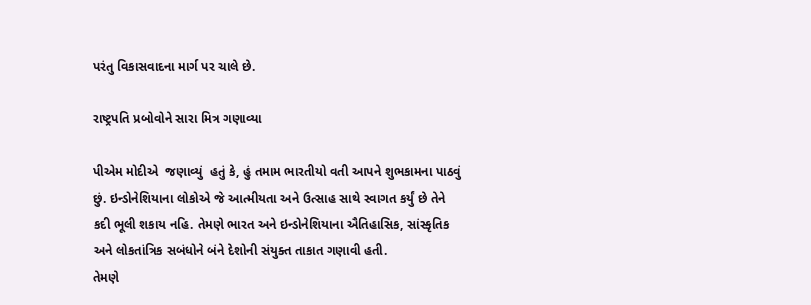પરંતુ વિકાસવાદના માર્ગ પર ચાલે છે.

રાષ્ટ્રપતિ પ્રબોવોને સારા મિત્ર ગણાવ્યા

પીએમ મોદીએ  જણાવ્યું  હતું કે, હું તમામ ભારતીયો વતી આપને શુભકામના પાઠવું છું. ઇન્ડોનેશિયાના લોકોએ જે આત્મીયતા અને ઉત્સાહ સાથે સ્વાગત કર્યું છે તેને કદી ભૂલી શકાય નહિ. તેમણે ભારત અને ઇન્ડોનેશિયાના ઐતિહાસિક, સાંસ્કૃતિક અને લોકતાંત્રિક સબંધોને બંને દેશોની સંયુક્ત તાકાત ગણાવી હતી.
તેમણે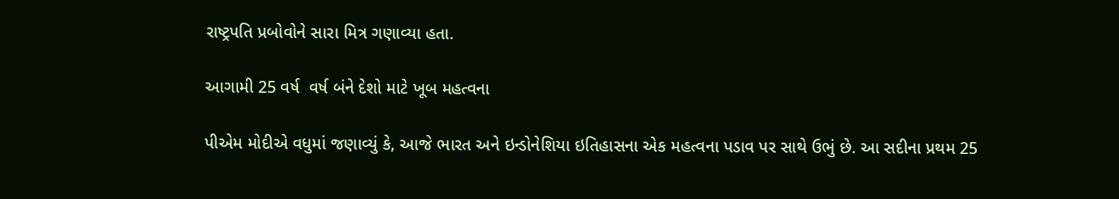રાષ્ટ્રપતિ પ્રબોવોને સારા મિત્ર ગણાવ્યા હતા.

આગામી 25 વર્ષ  વર્ષ બંને દેશો માટે ખૂબ મહત્વના

પીએમ મોદીએ વધુમાં જણાવ્યું કે, આજે ભારત અને ઇન્ડોનેશિયા ઇતિહાસના એક મહત્વના પડાવ પર સાથે ઉભું છે. આ સદીના પ્રથમ 25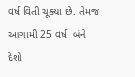વર્ષ વિતી ચૂક્યા છે. તેમજ આગામી 25 વર્ષ  બંને દેશો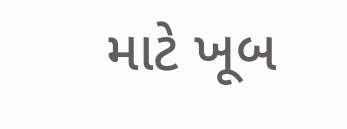માટે ખૂબ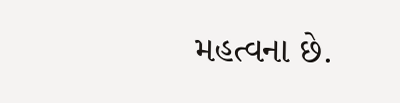મહત્વના છે.